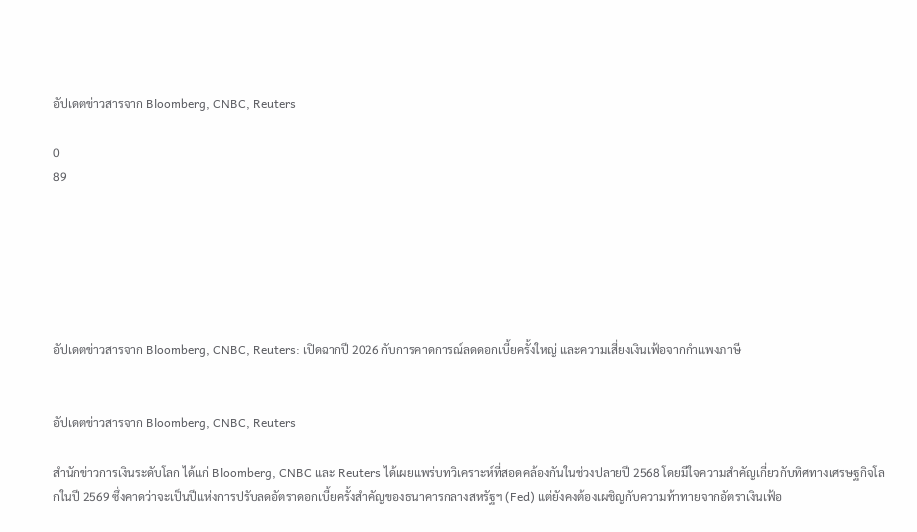อัปเดตข่าวสารจาก Bloomberg, CNBC, Reuters

0
89






อัปเดตข่าวสารจาก Bloomberg, CNBC, Reuters: เปิดฉากปี 2026 กับการคาดการณ์ลดดอกเบี้ยครั้งใหญ่ และความเสี่ยงเงินเฟ้อจากกำแพงภาษี


อัปเดตข่าวสารจาก Bloomberg, CNBC, Reuters

สำนักข่าวการเงินระดับโลก ได้แก่ Bloomberg, CNBC และ Reuters ได้เผยแพร่บทวิเคราะห์ที่สอดคล้องกันในช่วงปลายปี 2568 โดยมีใจความสำคัญเกี่ยวกับทิศทางเศรษฐกิจโลกในปี 2569 ซึ่งคาดว่าจะเป็นปีแห่งการปรับลดอัตราดอกเบี้ยครั้งสำคัญของธนาคารกลางสหรัฐฯ (Fed) แต่ยังคงต้องเผชิญกับความท้าทายจากอัตราเงินเฟ้อ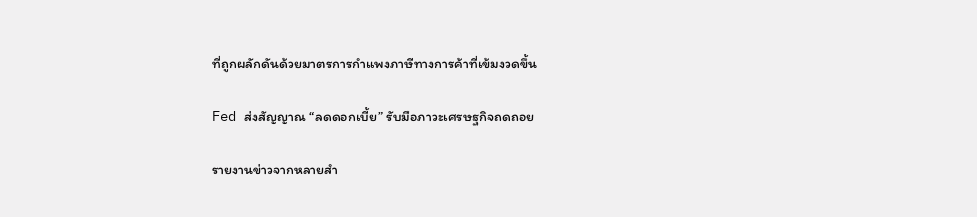ที่ถูกผลักดันด้วยมาตรการกำแพงภาษีทางการค้าที่เข้มงวดขึ้น

Fed ส่งสัญญาณ “ลดดอกเบี้ย” รับมือภาวะเศรษฐกิจถดถอย

รายงานข่าวจากหลายสำ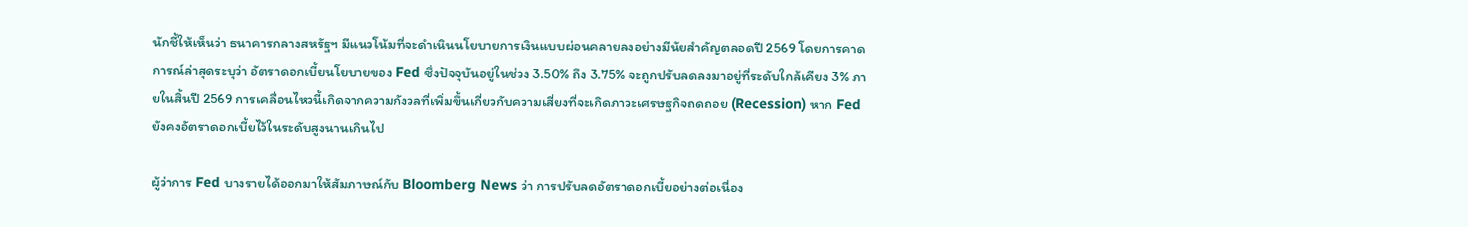นักชี้ให้เห็นว่า ธนาคารกลางสหรัฐฯ มีแนวโน้มที่จะดำเนินนโยบายการเงินแบบผ่อนคลายลงอย่างมีนัยสำคัญตลอดปี 2569 โดยการคาดการณ์ล่าสุดระบุว่า อัตราดอกเบี้ยนโยบายของ Fed ซึ่งปัจจุบันอยู่ในช่วง 3.50% ถึง 3.75% จะถูกปรับลดลงมาอยู่ที่ระดับใกล้เคียง 3% ภายในสิ้นปี 2569 การเคลื่อนไหวนี้เกิดจากความกังวลที่เพิ่มขึ้นเกี่ยวกับความเสี่ยงที่จะเกิดภาวะเศรษฐกิจถดถอย (Recession) หาก Fed ยังคงอัตราดอกเบี้ยไว้ในระดับสูงนานเกินไป

ผู้ว่าการ Fed บางรายได้ออกมาให้สัมภาษณ์กับ Bloomberg News ว่า การปรับลดอัตราดอกเบี้ยอย่างต่อเนื่อง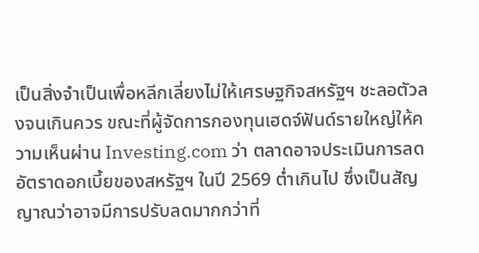เป็นสิ่งจำเป็นเพื่อหลีกเลี่ยงไม่ให้เศรษฐกิจสหรัฐฯ ชะลอตัวลงจนเกินควร ขณะที่ผู้จัดการกองทุนเฮดจ์ฟันด์รายใหญ่ให้ความเห็นผ่าน Investing.com ว่า ตลาดอาจประเมินการลดอัตราดอกเบี้ยของสหรัฐฯ ในปี 2569 ต่ำเกินไป ซึ่งเป็นสัญญาณว่าอาจมีการปรับลดมากกว่าที่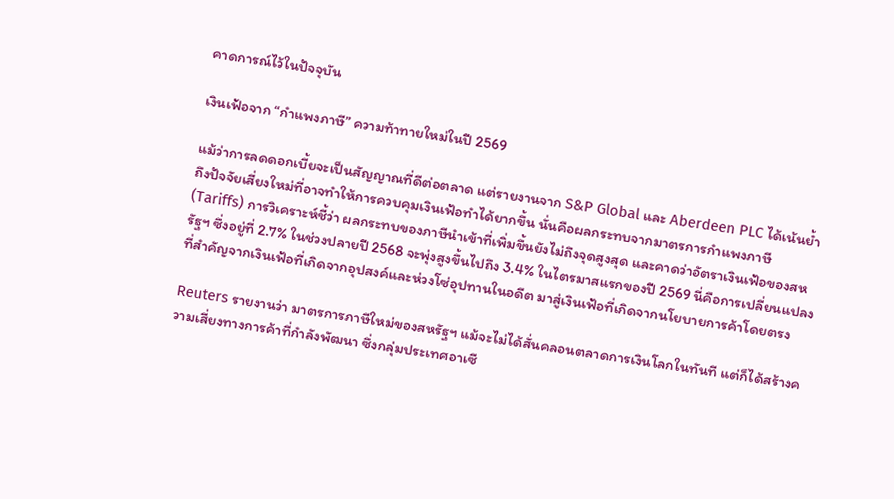คาดการณ์ไว้ในปัจจุบัน

เงินเฟ้อจาก “กำแพงภาษี” ความท้าทายใหม่ในปี 2569

แม้ว่าการลดดอกเบี้ยจะเป็นสัญญาณที่ดีต่อตลาด แต่รายงานจาก S&P Global และ Aberdeen PLC ได้เน้นย้ำถึงปัจจัยเสี่ยงใหม่ที่อาจทำให้การควบคุมเงินเฟ้อทำได้ยากขึ้น นั่นคือผลกระทบจากมาตรการกำแพงภาษี (Tariffs) การวิเคราะห์ชี้ว่า ผลกระทบของภาษีนำเข้าที่เพิ่มขึ้นยังไม่ถึงจุดสูงสุด และคาดว่าอัตราเงินเฟ้อของสหรัฐฯ ซึ่งอยู่ที่ 2.7% ในช่วงปลายปี 2568 จะพุ่งสูงขึ้นไปถึง 3.4% ในไตรมาสแรกของปี 2569 นี่คือการเปลี่ยนแปลงที่สำคัญจากเงินเฟ้อที่เกิดจากอุปสงค์และห่วงโซ่อุปทานในอดีต มาสู่เงินเฟ้อที่เกิดจากนโยบายการค้าโดยตรง

Reuters รายงานว่า มาตรการภาษีใหม่ของสหรัฐฯ แม้จะไม่ได้สั่นคลอนตลาดการเงินโลกในทันที แต่ก็ได้สร้างความเสี่ยงทางการค้าที่กำลังพัฒนา ซึ่งกลุ่มประเทศอาเซี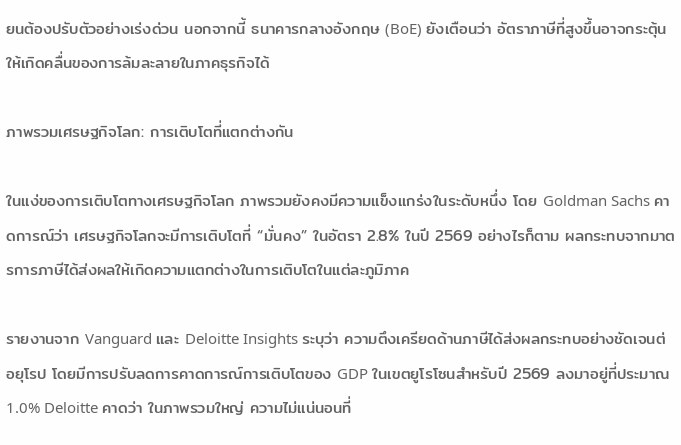ยนต้องปรับตัวอย่างเร่งด่วน นอกจากนี้ ธนาคารกลางอังกฤษ (BoE) ยังเตือนว่า อัตราภาษีที่สูงขึ้นอาจกระตุ้นให้เกิดคลื่นของการล้มละลายในภาคธุรกิจได้

ภาพรวมเศรษฐกิจโลก: การเติบโตที่แตกต่างกัน

ในแง่ของการเติบโตทางเศรษฐกิจโลก ภาพรวมยังคงมีความแข็งแกร่งในระดับหนึ่ง โดย Goldman Sachs คาดการณ์ว่า เศรษฐกิจโลกจะมีการเติบโตที่ “มั่นคง” ในอัตรา 2.8% ในปี 2569 อย่างไรก็ตาม ผลกระทบจากมาตรการภาษีได้ส่งผลให้เกิดความแตกต่างในการเติบโตในแต่ละภูมิภาค

รายงานจาก Vanguard และ Deloitte Insights ระบุว่า ความตึงเครียดด้านภาษีได้ส่งผลกระทบอย่างชัดเจนต่อยุโรป โดยมีการปรับลดการคาดการณ์การเติบโตของ GDP ในเขตยูโรโซนสำหรับปี 2569 ลงมาอยู่ที่ประมาณ 1.0% Deloitte คาดว่า ในภาพรวมใหญ่ ความไม่แน่นอนที่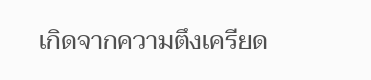เกิดจากความตึงเครียด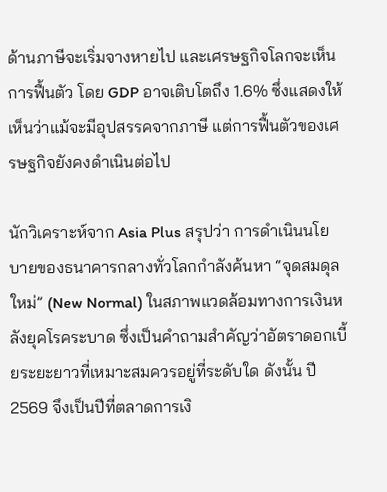ด้านภาษีจะเริ่มจางหายไป และเศรษฐกิจโลกจะเห็นการฟื้นตัว โดย GDP อาจเติบโตถึง 1.6% ซึ่งแสดงให้เห็นว่าแม้จะมีอุปสรรคจากภาษี แต่การฟื้นตัวของเศรษฐกิจยังคงดำเนินต่อไป

นักวิเคราะห์จาก Asia Plus สรุปว่า การดำเนินนโยบายของธนาคารกลางทั่วโลกกำลังค้นหา “จุดสมดุลใหม่” (New Normal) ในสภาพแวดล้อมทางการเงินหลังยุคโรคระบาด ซึ่งเป็นคำถามสำคัญว่าอัตราดอกเบี้ยระยะยาวที่เหมาะสมควรอยู่ที่ระดับใด ดังนั้น ปี 2569 จึงเป็นปีที่ตลาดการเงิ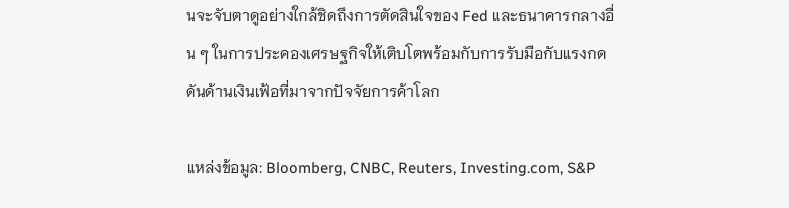นจะจับตาดูอย่างใกล้ชิดถึงการตัดสินใจของ Fed และธนาคารกลางอื่น ๆ ในการประคองเศรษฐกิจให้เติบโตพร้อมกับการรับมือกับแรงกดดันด้านเงินเฟ้อที่มาจากปัจจัยการค้าโลก

แหล่งข้อมูล: Bloomberg, CNBC, Reuters, Investing.com, S&P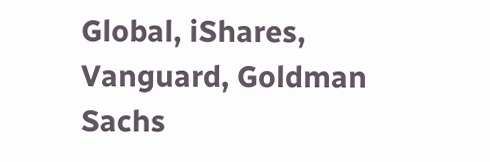Global, iShares, Vanguard, Goldman Sachs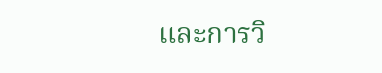และการวิ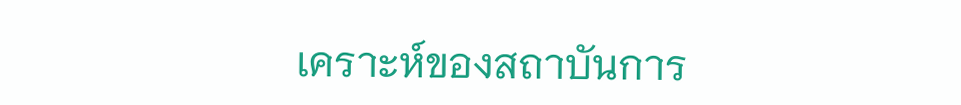เคราะห์ของสถาบันการ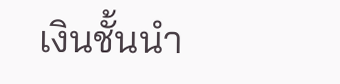เงินชั้นนำ